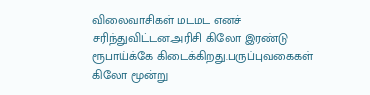விலைவாசிகள் மடமட எனச் சரிந்துவிட்டன.அரிசி கிலோ இரண்டு ரூபாய்க்கே கிடைக்கிறது.பருப்புவகைகள் கிலோ மூன்று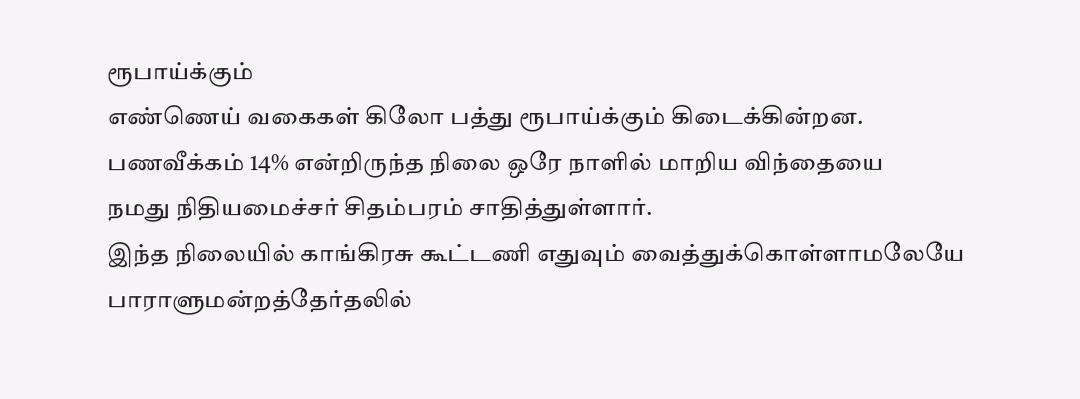ரூபாய்க்கும்
எண்ணெய் வகைகள் கிலோ பத்து ரூபாய்க்கும் கிடைக்கின்றன.
பணவீக்கம் 14% என்றிருந்த நிலை ஒரே நாளில் மாறிய விந்தையை
நமது நிதியமைச்சர் சிதம்பரம் சாதித்துள்ளார்.
இந்த நிலையில் காங்கிரசு கூட்டணி எதுவும் வைத்துக்கொள்ளாமலேயே
பாராளுமன்றத்தேர்தலில்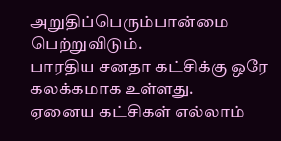அறுதிப்பெரும்பான்மை பெற்றுவிடும்.
பாரதிய சனதா கட்சிக்கு ஒரே கலக்கமாக உள்ளது.
ஏனைய கட்சிகள் எல்லாம்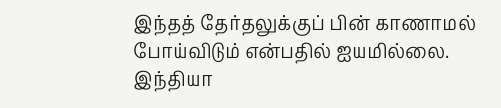இந்தத் தேர்தலுக்குப் பின் காணாமல் போய்விடும் என்பதில் ஐயமில்லை.
இந்தியா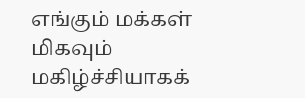எங்கும் மக்கள் மிகவும் மகிழ்ச்சியாகக்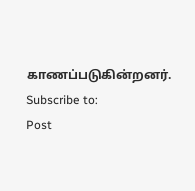காணப்படுகின்றனர்.
Subscribe to:
Post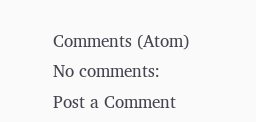Comments (Atom)
No comments:
Post a Comment